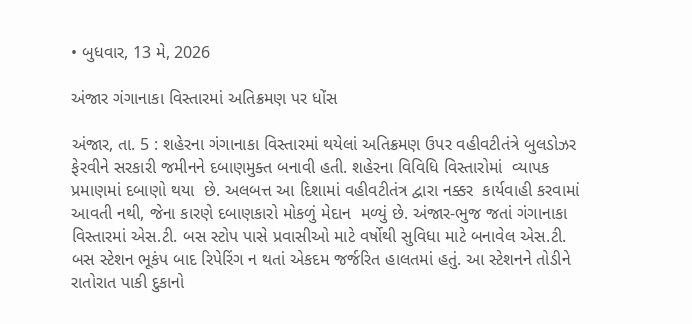• બુધવાર, 13 મે, 2026

અંજાર ગંગાનાકા વિસ્તારમાં અતિક્રમણ પર ધોંસ

અંજાર, તા. 5 : શહેરના ગંગાનાકા વિસ્તારમાં થયેલાં અતિક્રમણ ઉપર વહીવટીતંત્રે બુલડોઝર  ફેરવીને સરકારી જમીનને દબાણમુક્ત બનાવી હતી. શહેરના વિવિધિ વિસ્તારોમાં  વ્યાપક પ્રમાણમાં દબાણો થયા  છે. અલબત્ત આ દિશામાં વહીવટીતંત્ર દ્વારા નક્કર  કાર્યવાહી કરવામાં આવતી નથી, જેના કારણે દબાણકારો મોકળું મેદાન  મળ્યું છે. અંજાર-ભુજ જતાં ગંગાનાકા વિસ્તારમાં એસ.ટી. બસ સ્ટોપ પાસે પ્રવાસીઓ માટે વર્ષોથી સુવિધા માટે બનાવેલ એસ.ટી. બસ સ્ટેશન ભૂકંપ બાદ રિપેરિંગ ન થતાં એકદમ જર્જરિત હાલતમાં હતું. આ સ્ટેશનને તોડીને  રાતોરાત પાકી દુકાનો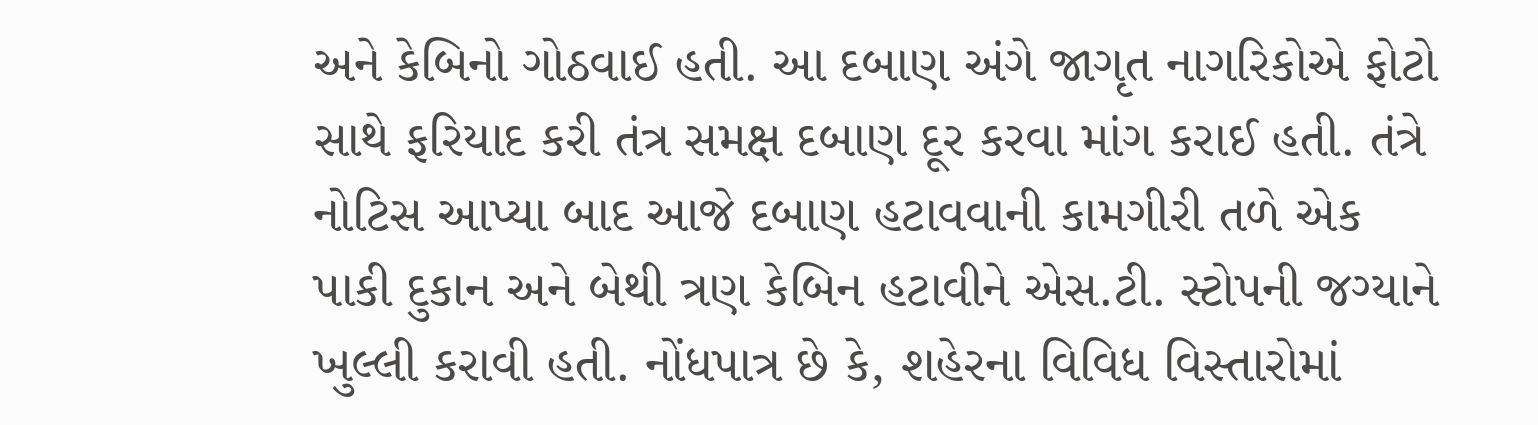અને કેબિનો ગોઠવાઈ હતી. આ દબાણ અંગે જાગૃત નાગરિકોએ ફોટો સાથે ફરિયાદ કરી તંત્ર સમક્ષ દબાણ દૂર કરવા માંગ કરાઈ હતી. તંત્રે નોટિસ આપ્યા બાદ આજે દબાણ હટાવવાની કામગીરી તળે એક પાકી દુકાન અને બેથી ત્રણ કેબિન હટાવીને એસ.ટી. સ્ટોપની જગ્યાને ખુલ્લી કરાવી હતી. નોંધપાત્ર છે કે, શહેરના વિવિધ વિસ્તારોમાં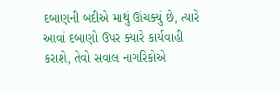દબાણની બદીએ માથું ઊંચક્યું છે, ત્યારે આવાં દબાણો ઉપર ક્યારે કાર્યવાહી કરાશે, તેવો સવાલ નાગરિકોએ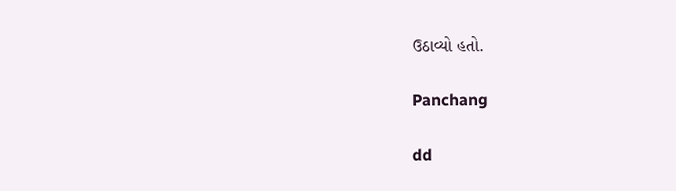ઉઠાવ્યો હતો.

Panchang

dd